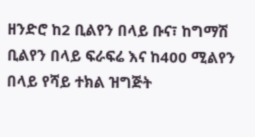ዘንድሮ ከ2 ቢልየን በላይ ቡና፣ ከግማሽ ቢልየን በላይ ፍራፍሬ እና ከ400 ሚልየን በላይ የሻይ ተክል ዝግጅት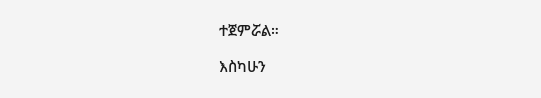ተጀምሯል።

እስካሁን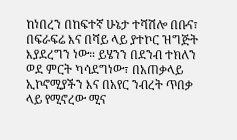ከነበረን በከፍተኛ ሁኔታ ተሻሽሎ በቡና፣ በፍራፍሬ እና በሻይ ላይ ያተኮር ዝግጅት እያደረግን ነው። ይሄንን በደንብ ተክለን ወደ ምርት ካሳደግነው፣ በአጠቃላይ ኢኮኖሚያችን እና በአየር ንብረት ጥበቃ ላይ የሚኖረው ሚና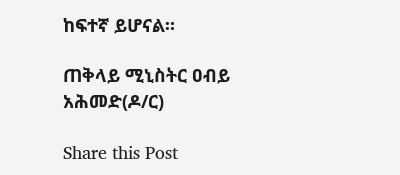ከፍተኛ ይሆናል።

ጠቅላይ ሚኒስትር ዐብይ አሕመድ(ዶ/ር)

Share this Post